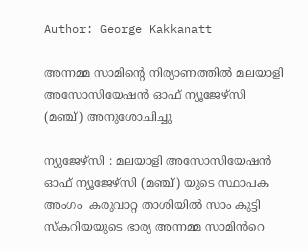Author: George Kakkanatt

അന്നമ്മ സാമിന്റെ നിര്യാണത്തിൽ മലയാളി അസോസിയേഷൻ ഓഫ് ന്യൂജേഴ്‌സി (മഞ്ച്) അനുശോചിച്ചു

ന്യുജേഴ്‌സി : മലയാളി അസോസിയേഷൻ ഓഫ് ന്യൂജേഴ്‌സി (മഞ്ച്) യുടെ സ്ഥാപക അംഗം  കരുവാറ്റ താശിയില്‍ സാം കുട്ടി സ്‌കറിയയുടെ ഭാര്യ അന്നമ്മ സാമിൻറെ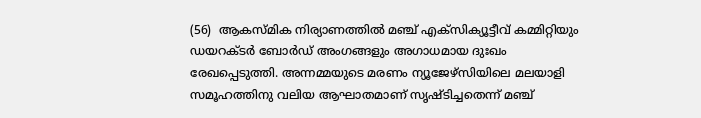(56)  ആകസ്‌മിക നിര്യാണത്തിൽ മഞ്ച് എക്സിക്യൂട്ടീവ് കമ്മിറ്റിയും ഡയറക്ടർ ബോർഡ് അംഗങ്ങളും അഗാധമായ ദുഃഖം രേഖപ്പെടുത്തി. അന്നമ്മയുടെ മരണം ന്യൂജേഴ്സിയിലെ മലയാളി സമൂഹത്തിനു വലിയ ആഘാതമാണ് സൃഷ്ടിച്ചതെന്ന് മഞ്ച്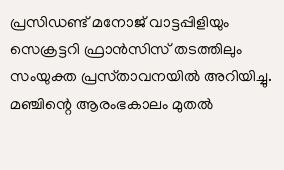പ്രസിഡണ്ട് മനോജ് വാട്ടപ്പിളിയും സെക്രട്ടറി ഫ്രാൻസിസ് തടത്തിലും സംയുക്ത പ്രസ്‌താവനയിൽ അറിയിച്ചു. മഞ്ചിന്റെ ആരംഭകാലം മുതൽ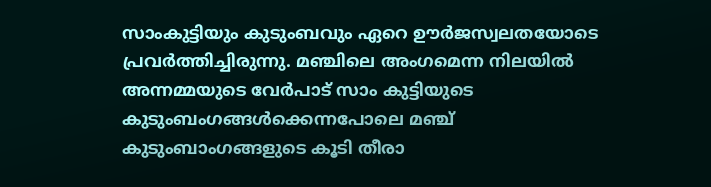സാംകുട്ടിയും കുടുംബവും ഏറെ ഊർജസ്വലതയോടെ  പ്രവർത്തിച്ചിരുന്നു. മഞ്ചിലെ അംഗമെന്ന നിലയിൽ അന്നമ്മയുടെ വേർപാട് സാം കുട്ടിയുടെ കുടുംബംഗങ്ങൾക്കെന്നപോലെ മഞ്ച് കുടുംബാംഗങ്ങളുടെ കൂടി തീരാ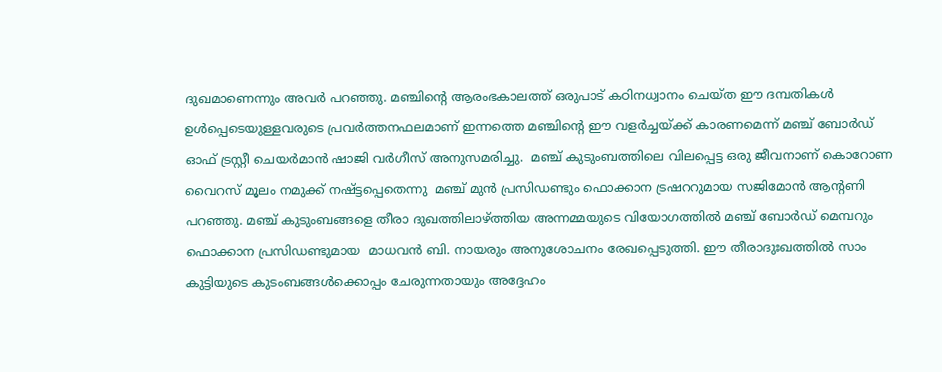ദുഖമാണെന്നും അവർ പറഞ്ഞു. മഞ്ചിന്റെ ആരംഭകാലത്ത് ഒരുപാട് കഠിനധ്വാനം ചെയ്‌ത ഈ ദമ്പതികൾ ഉൾപ്പെടെയുള്ളവരുടെ പ്രവർത്തനഫലമാണ് ഇന്നത്തെ മഞ്ചിന്റെ ഈ വളർച്ചയ്ക്ക് കാരണമെന്ന് മഞ്ച് ബോർഡ് ഓഫ് ട്രസ്റ്റീ ചെയർമാൻ ഷാജി വർഗീസ് അനുസമരിച്ചു.  മഞ്ച് കുടുംബത്തിലെ വിലപ്പെട്ട ഒരു ജീവനാണ് കൊറോണ വൈറസ് മൂലം നമുക്ക് നഷ്ട്ടപ്പെതെന്നു  മഞ്ച് മുൻ പ്രസിഡണ്ടും ഫൊക്കാന ട്രഷററുമായ സജിമോൻ ആന്റണി പറഞ്ഞു. മഞ്ച് കുടുംബങ്ങളെ തീരാ ദുഖത്തിലാഴ്ത്തിയ അന്നമ്മയുടെ വിയോഗത്തിൽ മഞ്ച് ബോർഡ് മെമ്പറും ഫൊക്കാന പ്രസിഡണ്ടുമായ  മാധവൻ ബി. നായരും അനുശോചനം രേഖപ്പെടുത്തി. ഈ തീരാദുഃഖത്തിൽ സാം കുട്ടിയുടെ കുടംബങ്ങൾക്കൊപ്പം ചേരുന്നതായും അദ്ദേഹം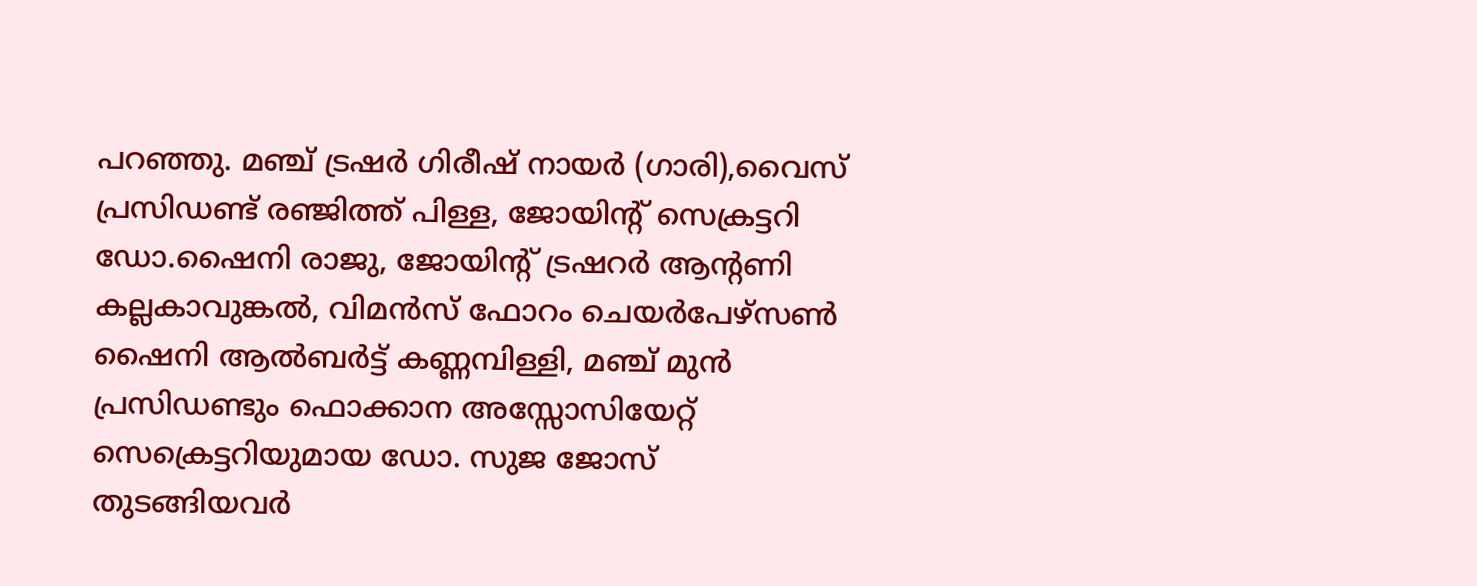പറഞ്ഞു. മഞ്ച് ട്രഷർ ഗിരീഷ് നായർ (ഗാരി),വൈസ് പ്രസിഡണ്ട് രഞ്ജിത്ത് പിള്ള, ജോയിന്റ് സെക്രട്ടറി ഡോ.ഷൈനി രാജു, ജോയിന്റ് ട്രഷറർ ആന്റണി കല്ലകാവുങ്കൽ, വിമൻസ് ഫോറം ചെയർപേഴ്‌സൺ ഷൈനി ആൽബർട്ട് കണ്ണമ്പിള്ളി, മഞ്ച് മുൻ പ്രസിഡണ്ടും ഫൊക്കാന അസ്സോസിയേറ്റ് സെക്രെട്ടറിയുമായ ഡോ. സുജ ജോസ് തുടങ്ങിയവർ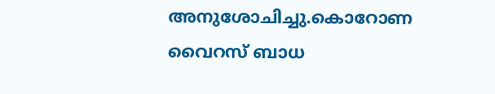അനുശോചിച്ചു.കൊറോണ വൈറസ് ബാധ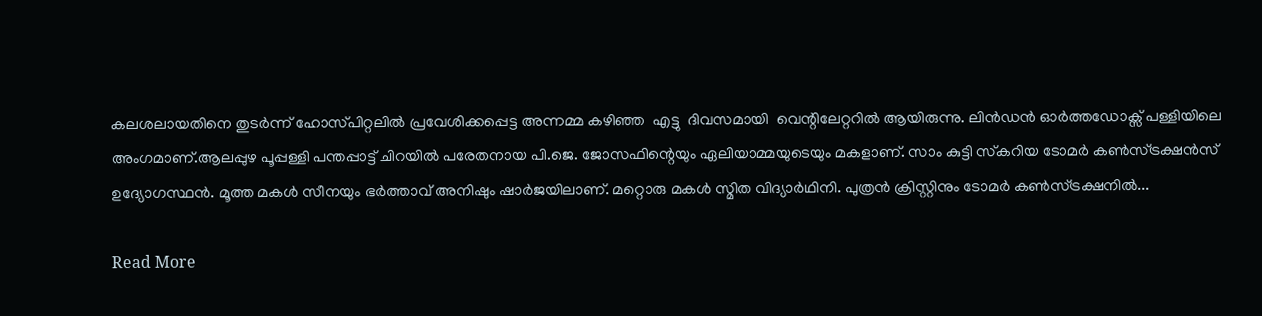കലശലായതിനെ തുടർന്ന് ഹോസ്‌പിറ്റലിൽ പ്രവേശിക്കപ്പെട്ട അന്നമ്മ കഴിഞ്ഞ  എട്ടു  ദിവസമായി  വെന്റിലേറ്ററിൽ ആയിരുന്നു. ലിന്‍ഡന്‍ ഓര്‍ത്തഡോക്സ് പള്ളിയിലെ അംഗമാണ്.ആലപ്പുഴ പൂപ്പള്ളി പന്തപ്പാട്ട് ചിറയില്‍ പരേതനായ പി.ജെ. ജോസഫിന്റെയും ഏലിയാമ്മയുടെയും മകളാണ്. സാം കുട്ടി സ്‌കറിയ ടോമര്‍ കണ്‍സ്ട്രക്ഷന്‍സ് ഉദ്യോഗസ്ഥന്‍. മൂത്ത മകള്‍ സീനയും ഭര്‍ത്താവ് അനിഷും ഷാര്‍ജയിലാണ്. മറ്റൊരു മകള്‍ സ്മിത വിദ്യാര്‍ഥിനി. പുത്രന്‍ ക്രിസ്റ്റിനും ടോമര്‍ കണ്‍സ്ട്രക്ഷനില്‍...

Read More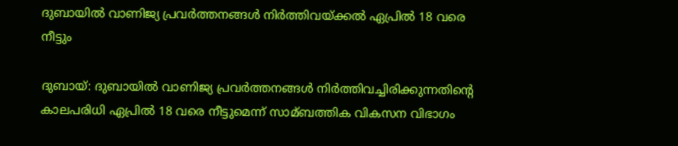ദുബായില്‍ വാണിജ്യ പ്രവര്‍ത്തനങ്ങള്‍ നിര്‍ത്തിവയ്ക്കല്‍ ഏപ്രില്‍ 18 വരെ നീട്ടും

ദുബായ്: ദുബായില്‍ വാണിജ്യ പ്രവര്‍ത്തനങ്ങള്‍ നിര്‍ത്തിവച്ചിരിക്കുന്നതിന്റെ കാലപരിധി ഏപ്രില്‍ 18 വരെ നീട്ടുമെന്ന് സാമ്ബത്തിക വികസന വിഭാഗം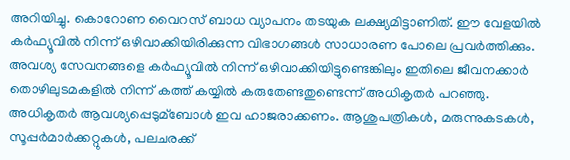അറിയിച്ചു. കൊറോണ വൈറസ് ബാധ വ്യാപനം തടയുക ലക്ഷ്യമിട്ടാണിത്. ഈ വേളയില്‍ കര്‍ഫ്യൂവില്‍ നിന്ന് ഒഴിവാക്കിയിരിക്കുന്ന വിഭാഗങ്ങള്‍ സാധാരണ പോലെ പ്രവര്‍ത്തിക്കും. അവശ്യ സേവനങ്ങളെ കര്‍ഫ്യൂവില്‍ നിന്ന് ഒഴിവാക്കിയിട്ടുണ്ടെങ്കിലും ഇതിലെ ജീവനക്കാര്‍ തൊഴിലുടമകളില്‍ നിന്ന് കത്ത് കയ്യില്‍ കരുതേണ്ടതുണ്ടെന്ന് അധികൃതര്‍ പറഞ്ഞു. അധികൃതര്‍ ആവശ്യപ്പെടുമ്ബോള്‍ ഇവ ഹാജരാക്കണം. ആശുപത്രികള്‍, മരുന്നുകടകള്‍, സൂപ്പര്‍മാര്‍ക്കറ്റുകള്‍, പലചരക്ക്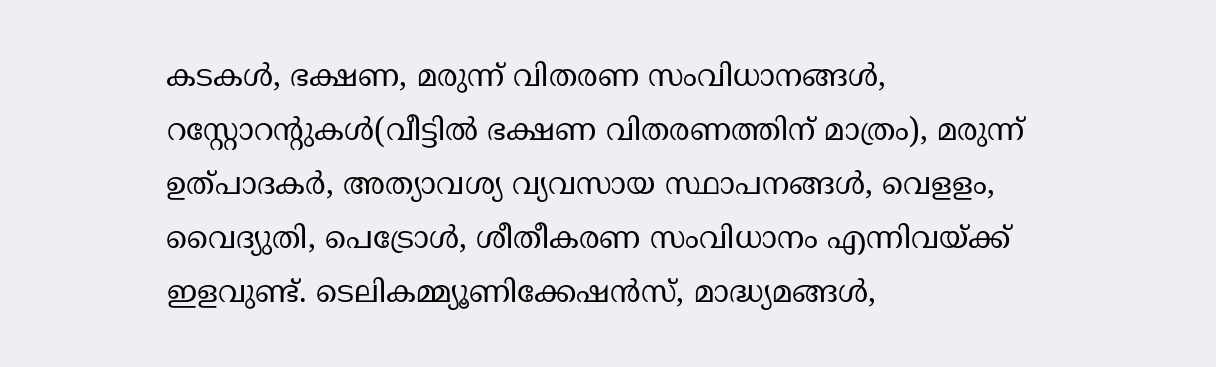കടകള്‍, ഭക്ഷണ, മരുന്ന് വിതരണ സംവിധാനങ്ങള്‍, റസ്റ്റോറന്റുകള്‍(വീട്ടില്‍ ഭക്ഷണ വിതരണത്തിന് മാത്രം), മരുന്ന് ഉത്പാദകര്‍, അത്യാവശ്യ വ്യവസായ സ്ഥാപനങ്ങള്‍, വെളളം, വൈദ്യുതി, പെട്രോള്‍, ശീതീകരണ സംവിധാനം എന്നിവയ്ക്ക് ഇളവുണ്ട്. ടെലികമ്മ്യൂണിക്കേഷന്‍സ്, മാദ്ധ്യമങ്ങള്‍,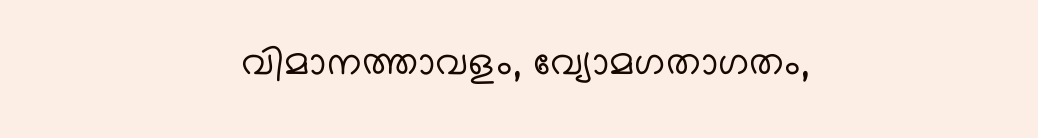വിമാനത്താവളം, വ്യോമഗതാഗതം,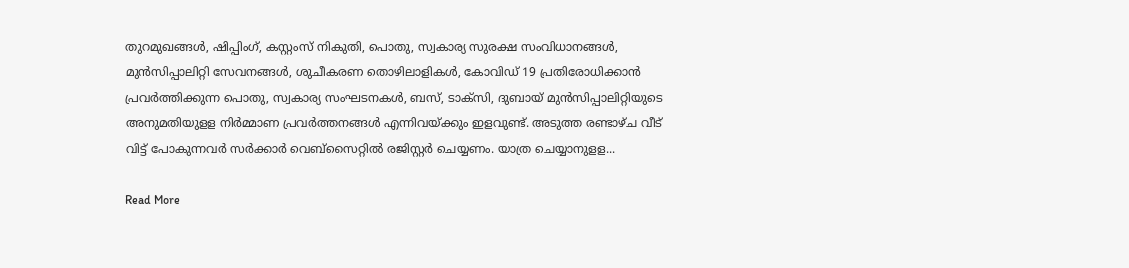തുറമുഖങ്ങള്‍, ഷിപ്പിംഗ്, കസ്റ്റംസ് നികുതി, പൊതു, സ്വകാര്യ സുരക്ഷ സംവിധാനങ്ങള്‍, മുന്‍സിപ്പാലിറ്റി സേവനങ്ങള്‍, ശുചീകരണ തൊഴിലാളികള്‍, കോവിഡ് 19 പ്രതിരോധിക്കാന്‍ പ്രവര്‍ത്തിക്കുന്ന പൊതു, സ്വകാര്യ സംഘടനകള്‍, ബസ്, ടാക്‌സി, ദുബായ് മുന്‍സിപ്പാലിറ്റിയുടെ അനുമതിയുളള നിര്‍മ്മാണ പ്രവര്‍ത്തനങ്ങള്‍ എന്നിവയ്ക്കും ഇളവുണ്ട്. അടുത്ത രണ്ടാഴ്ച വീട് വിട്ട് പോകുന്നവര്‍ സര്‍ക്കാര്‍ വെബ്‌സൈറ്റില്‍ രജിസ്റ്റര്‍ ചെയ്യണം. യാത്ര ചെയ്യാനുളള...

Read More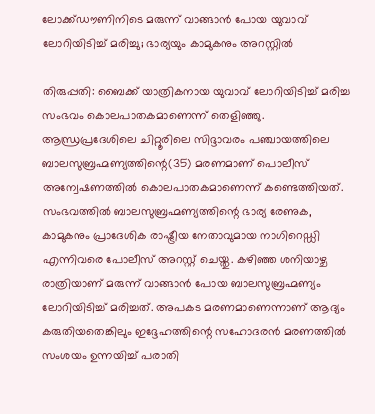ലോക്ക്ഡൗണിനിടെ മരുന്ന് വാങ്ങാന്‍ പോയ യുവാവ് ലോറിയിടിച്ച്‌ മരിച്ചു; ഭാര്യയും കാമുകനും അറസ്റ്റില്‍

തിരുപ്പതി: ബൈക്ക് യാത്രികനായ യുവാവ് ലോറിയിടിച്ച്‌ മരിച്ച സംഭവം കൊലപാതകമാണെന്ന് തെളിഞ്ഞു. ആന്ധ്രപ്രദേശിലെ ചിറ്റൂരിലെ സിദ്ദാവരം പഞ്ചായത്തിലെ ബാലസുബ്രഹ്മണ്യത്തിന്റെ(35) മരണമാണ് പൊലീസ് അന്വേഷണത്തില്‍ കൊലപാതകമാണെന്ന് കണ്ടെത്തിയത്. സംഭവത്തില്‍ ബാലസുബ്രഹ്മണ്യത്തിന്റെ ഭാര്യ രേണുക, കാമുകനും പ്രാദേശിക രാഷ്ട്രീയ നേതാവുമായ നാഗിറെഡ്ഡി എന്നിവരെ പോലീസ് അറസ്റ്റ് ചെയ്തു. കഴിഞ്ഞ ശനിയാഴ്ച രാത്രിയാണ് മരുന്ന് വാങ്ങാന്‍ പോയ ബാലസുബ്രഹ്മണ്യം ലോറിയിടിച്ച്‌ മരിച്ചത്. അപകട മരണമാണെന്നാണ് ആദ്യം കരുതിയതെങ്കിലും ഇദ്ദേഹത്തിന്റെ സഹോദരന്‍ മരണത്തില്‍ സംശയം ഉന്നയിച്ച്‌ പരാതി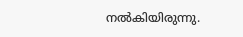നല്‍കിയിരുന്നു.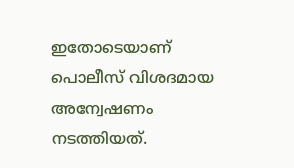ഇതോടെയാണ് പൊലീസ് വിശദമായ അന്വേഷണം നടത്തിയത്.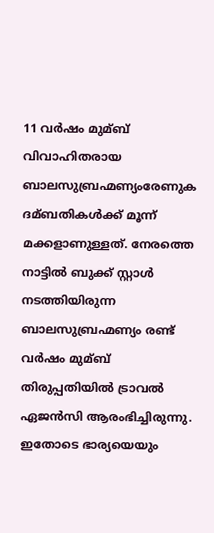11 വര്‍ഷം മുമ്ബ് വിവാഹിതരായ ബാലസുബ്രഹ്മണ്യംരേണുക ദമ്ബതികള്‍ക്ക് മൂന്ന് മക്കളാണുള്ളത്. നേരത്തെ നാട്ടില്‍ ബുക്ക് സ്റ്റാള്‍ നടത്തിയിരുന്ന ബാലസുബ്രഹ്മണ്യം രണ്ട് വര്‍ഷം മുമ്ബ് തിരുപ്പതിയില്‍ ട്രാവല്‍ ഏജന്‍സി ആരംഭിച്ചിരുന്നു. ഇതോടെ ഭാര്യയെയും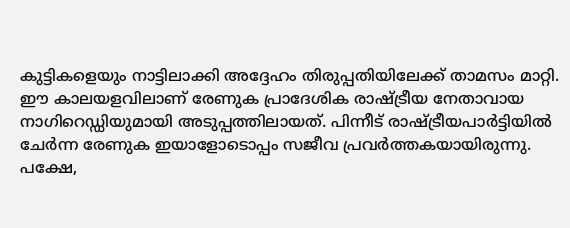കുട്ടികളെയും നാട്ടിലാക്കി അദ്ദേഹം തിരുപ്പതിയിലേക്ക് താമസം മാറ്റി. ഈ കാലയളവിലാണ് രേണുക പ്രാദേശിക രാഷ്ട്രീയ നേതാവായ നാഗിറെഡ്ഡിയുമായി അടുപ്പത്തിലായത്. പിന്നീട് രാഷ്ട്രീയപാര്‍ട്ടിയില്‍ ചേര്‍ന്ന രേണുക ഇയാളോടൊപ്പം സജീവ പ്രവര്‍ത്തകയായിരുന്നു. പക്ഷേ,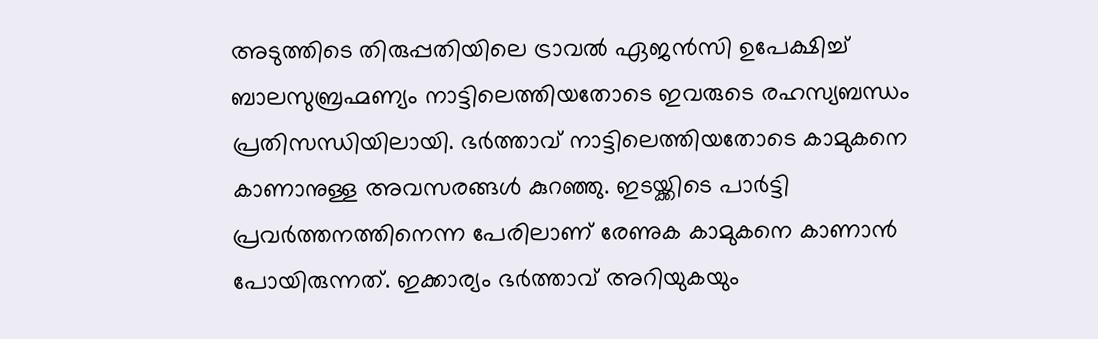അടുത്തിടെ തിരുപ്പതിയിലെ ട്രാവല്‍ ഏജന്‍സി ഉപേക്ഷിച്ച്‌ ബാലസുബ്രഹ്മണ്യം നാട്ടിലെത്തിയതോടെ ഇവരുടെ രഹസ്യബന്ധം പ്രതിസന്ധിയിലായി. ഭര്‍ത്താവ് നാട്ടിലെത്തിയതോടെ കാമുകനെ കാണാനുള്ള അവസരങ്ങള്‍ കുറഞ്ഞു. ഇടയ്ക്കിടെ പാര്‍ട്ടി പ്രവര്‍ത്തനത്തിനെന്ന പേരിലാണ് രേണുക കാമുകനെ കാണാന്‍ പോയിരുന്നത്. ഇക്കാര്യം ഭര്‍ത്താവ് അറിയുകയും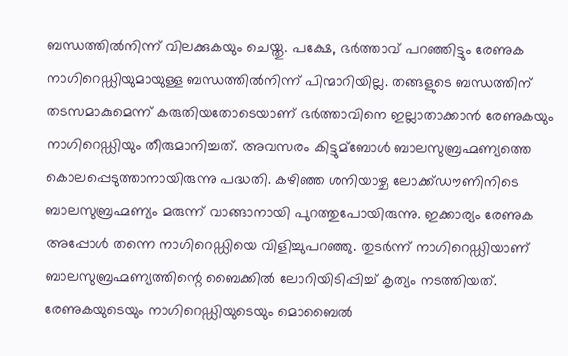ബന്ധത്തില്‍നിന്ന് വിലക്കുകയും ചെയ്തു. പക്ഷേ, ഭര്‍ത്താവ് പറഞ്ഞിട്ടും രേണുക നാഗിറെഡ്ഡിയുമായുള്ള ബന്ധത്തില്‍നിന്ന് പിന്മാറിയില്ല. തങ്ങളുടെ ബന്ധത്തിന് തടസമാകുമെന്ന് കരുതിയതോടെയാണ് ഭര്‍ത്താവിനെ ഇല്ലാതാക്കാന്‍ രേണുകയും നാഗിറെഡ്ഡിയും തീരുമാനിച്ചത്. അവസരം കിട്ടുമ്ബോള്‍ ബാലസുബ്രഹ്മണ്യത്തെ കൊലപ്പെടുത്താനായിരുന്നു പദ്ധതി. കഴിഞ്ഞ ശനിയാഴ്ച ലോക്ക്ഡൗണിനിടെ ബാലസുബ്രഹ്മണ്യം മരുന്ന് വാങ്ങാനായി പുറത്തുപോയിരുന്നു. ഇക്കാര്യം രേണുക അപ്പോള്‍ തന്നെ നാഗിറെഡ്ഡിയെ വിളിച്ചുപറഞ്ഞു. തുടര്‍ന്ന് നാഗിറെഡ്ഡിയാണ് ബാലസുബ്രഹ്മണ്യത്തിന്റെ ബൈക്കില്‍ ലോറിയിടിപ്പിച്ച്‌ കൃത്യം നടത്തിയത്. രേണുകയുടെയും നാഗിറെഡ്ഡിയുടെയും മൊബൈല്‍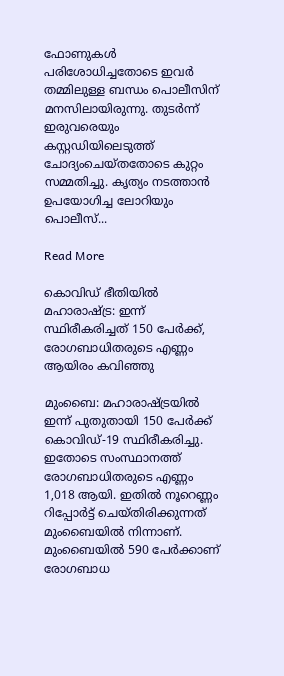ഫോണുകള്‍ പരിശോധിച്ചതോടെ ഇവര്‍ തമ്മിലുള്ള ബന്ധം പൊലീസിന് മനസിലായിരുന്നു. തുടര്‍ന്ന് ഇരുവരെയും കസ്റ്റഡിയിലെടുത്ത് ചോദ്യംചെയ്തതോടെ കുറ്റം സമ്മതിച്ചു. കൃത്യം നടത്താന്‍ ഉപയോഗിച്ച ലോറിയും പൊലീസ്...

Read More

കൊവിഡ് ഭീതിയില്‍ മഹാരാഷ്ട്ര: ഇന്ന് സ്ഥിരീകരിച്ചത് 150 പേര്‍ക്ക്, രോഗബാധിതരുടെ എണ്ണം ആയിരം കവിഞ്ഞു

മുംബൈ: മഹാരാഷ്ട്രയില്‍ ഇന്ന് പുതുതായി 150 പേര്‍ക്ക് കൊവിഡ്-19 സ്ഥിരീകരിച്ചു. ഇതോടെ സംസ്ഥാനത്ത് രോഗബാധിതരുടെ എണ്ണം 1,018 ആയി. ഇതില്‍ നൂറെണ്ണം റിപ്പോര്‍ട്ട് ചെയ്തിരിക്കുന്നത് മുംബൈയില്‍ നിന്നാണ്. മുംബൈയില്‍ 590 പേര്‍ക്കാണ് രോഗബാധ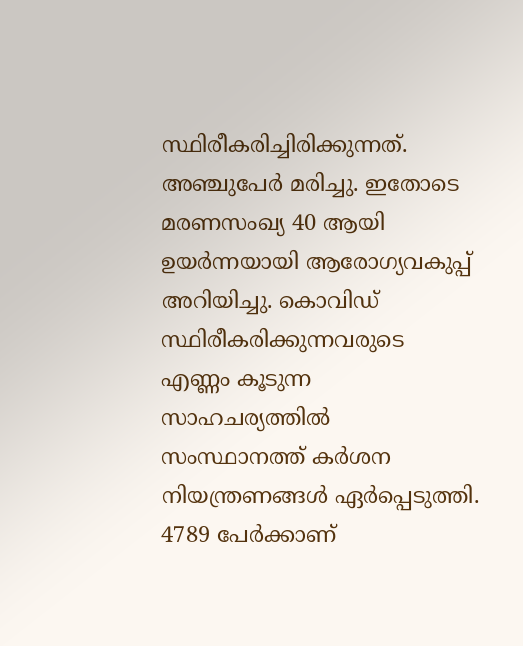സ്ഥിരീകരിച്ചിരിക്കുന്നത്. അഞ്ചുപേര്‍ മരിച്ചു. ഇതോടെ മരണസംഖ്യ 40 ആയി ഉയര്‍ന്നയായി ആരോഗ്യവകുപ്പ് അറിയിച്ചു. കൊവിഡ് സ്ഥിരീകരിക്കുന്നവരുടെ എണ്ണം കൂടുന്ന സാഹചര്യത്തില്‍ സംസ്ഥാനത്ത് കര്‍ശന നിയന്ത്രണങ്ങള്‍ ഏര്‍പ്പെടുത്തി. 4789 പേര്‍ക്കാണ്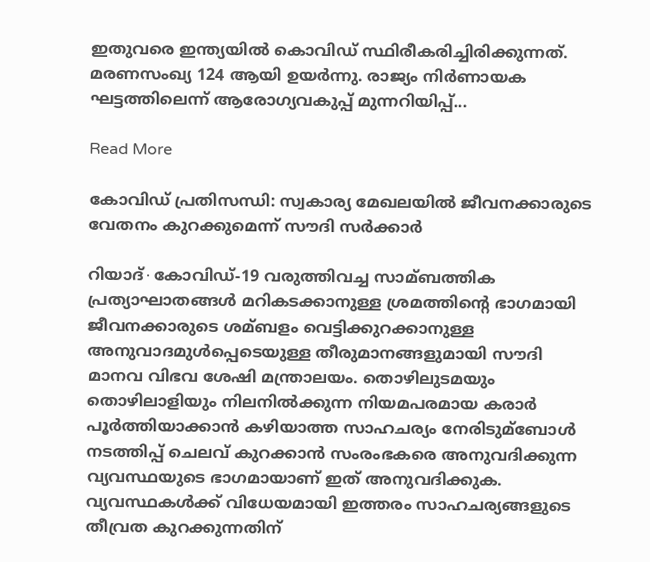ഇതുവരെ ഇന്ത്യയില്‍ കൊവിഡ് സ്ഥിരീകരിച്ചിരിക്കുന്നത്. മരണസംഖ്യ 124 ആയി ഉയര്‍ന്നു. രാജ്യം നിര്‍ണായക ഘട്ടത്തിലെന്ന് ആരോഗ്യവകുപ്പ് മുന്നറിയിപ്പ്...

Read More

കോവിഡ് പ്രതിസന്ധി: സ്വകാര്യ മേഖലയില്‍ ജീവനക്കാരുടെ വേതനം കുറക്കുമെന്ന് സൗദി സര്‍ക്കാര്‍

റിയാദ്∙കോവിഡ്-19 വരുത്തിവച്ച സാമ്ബത്തിക പ്രത്യാഘാതങ്ങള്‍ മറികടക്കാനുള്ള ശ്രമത്തിന്റെ ഭാഗമായി ജീവനക്കാരുടെ ശമ്ബളം വെട്ടിക്കുറക്കാനുള്ള അനുവാദമുള്‍പ്പെടെയുള്ള തീരുമാനങ്ങളുമായി സൗദി മാനവ വിഭവ ശേഷി മന്ത്രാലയം. തൊഴിലുടമയും തൊഴിലാളിയും നിലനില്‍ക്കുന്ന നിയമപരമായ കരാര്‍ പൂര്‍ത്തിയാക്കാന്‍ കഴിയാത്ത സാഹചര്യം നേരിടുമ്ബോള്‍ നടത്തിപ്പ് ചെലവ് കുറക്കാന്‍ സംരംഭകരെ അനുവദിക്കുന്ന വ്യവസ്ഥയുടെ ഭാഗമായാണ് ഇത് അനുവദിക്കുക. വ്യവസ്ഥകള്‍ക്ക് വിധേയമായി ഇത്തരം സാഹചര്യങ്ങളുടെ തീവ്രത കുറക്കുന്നതിന്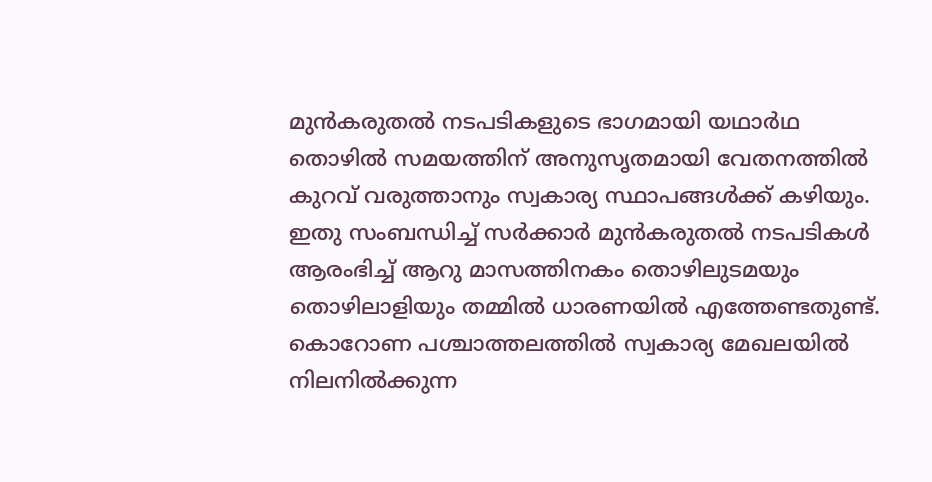മുന്‍കരുതല്‍ നടപടികളുടെ ഭാഗമായി യഥാര്‍ഥ തൊഴില്‍ സമയത്തിന് അനുസൃതമായി വേതനത്തില്‍ കുറവ് വരുത്താനും സ്വകാര്യ സ്ഥാപങ്ങള്‍ക്ക് കഴിയും. ഇതു സംബന്ധിച്ച്‌ സര്‍ക്കാര്‍ മുന്‍കരുതല്‍ നടപടികള്‍ ആരംഭിച്ച്‌ ആറു മാസത്തിനകം തൊഴിലുടമയും തൊഴിലാളിയും തമ്മില്‍ ധാരണയില്‍ എത്തേണ്ടതുണ്ട്. കൊറോണ പശ്ചാത്തലത്തില്‍ സ്വകാര്യ മേഖലയില്‍ നിലനില്‍ക്കുന്ന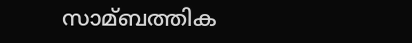സാമ്ബത്തിക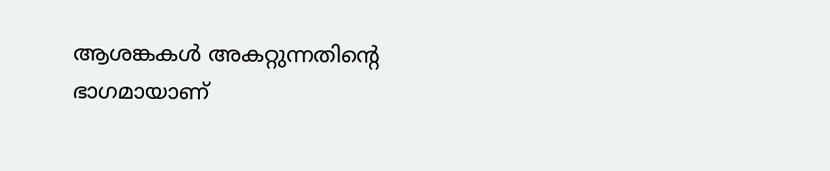ആശങ്കകള്‍ അകറ്റുന്നതിന്റെ ഭാഗമായാണ്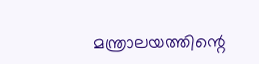മന്ത്രാലയത്തിന്റെ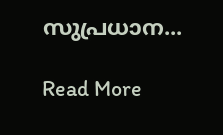സുപ്രധാന...

Read More